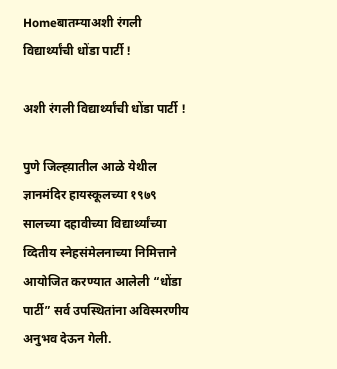Homeबातम्याअशी रंगली विद्यार्थ्यांची धोंडा पार्टी !

अशी रंगली विद्यार्थ्यांची धोंडा पार्टी !

पुणे जिल्ह्य़ातील आळे येथील ज्ञानमंदिर हायस्कूलच्या १९७९ सालच्या दहावीच्या विद्यार्थ्यांच्या व्दितीय स्नेहसंमेलनाच्या निमित्ताने आयोजित करण्यात आलेली “धोंडा पार्टी” सर्व उपस्थितांना अविस्मरणीय अनुभव देऊन गेली.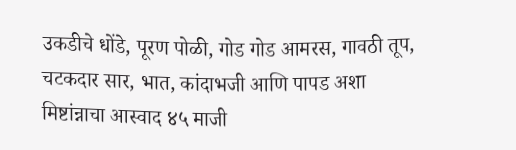उकडीचे धोंडे, पूरण पोळी, गोड गोड आमरस, गावठी तूप, चटकदार सार, भात, कांदाभजी आणि पापड अशा मिष्टांन्नाचा आस्वाद ४५ माजी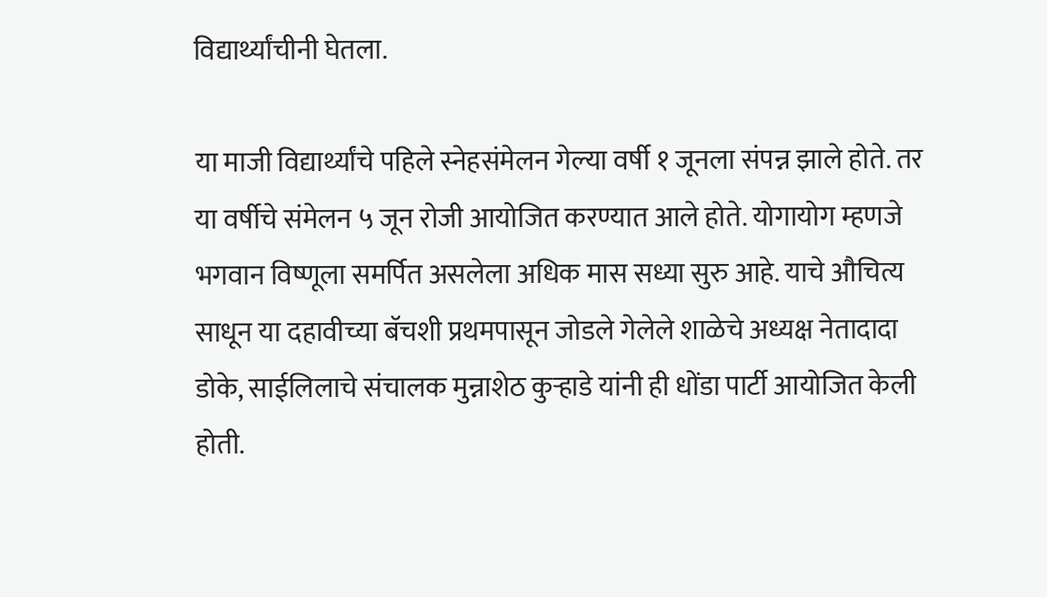विद्यार्थ्यांचीनी घेतला.

या माजी विद्यार्थ्यांचे पहिले स्नेहसंमेलन गेल्या वर्षी १ जूनला संपन्न झाले होते. तर या वर्षीचे संमेलन ५ जून रोजी आयोजित करण्यात आले होते. योगायोग म्हणजे भगवान विष्णूला समर्पित असलेला अधिक मास सध्या सुरु आहे. याचे औचित्य साधून या दहावीच्या बॅचशी प्रथमपासून जोडले गेलेले शाळेचे अध्यक्ष नेतादादा डोके, साईलिलाचे संचालक मुन्नाशेठ कुऱ्हाडे यांनी ही धोंडा पार्टी आयोजित केली होती.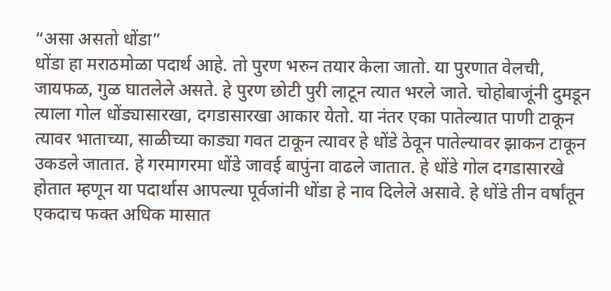“असा असतो धोंडा”
धोंडा हा मराठमोळा पदार्थ आहे. तो पुरण भरुन तयार केला जातो. या पुरणात वेलची, जायफळ, गुळ घातलेले असते. हे पुरण छोटी पुरी लाटून त्यात भरले जाते. चोहोबाजूंनी दुमडून त्याला गोल धोंड्यासारखा, दगडासारखा आकार येतो. या नंतर एका पातेल्यात पाणी टाकून त्यावर भाताच्या, साळीच्या काड्या गवत टाकून त्यावर हे धोंडे ठेवून पातेल्यावर झाकन टाकून उकडले जातात. हे गरमागरमा धोंडे जावई बापुंना वाढले जातात. हे धोंडे गोल दगडासारखे होतात म्हणून या पदार्थास आपल्या पूर्वजांनी धोंडा हे नाव दिलेले असावे. हे धोंडे तीन वर्षांतून एकदाच फक्त अधिक मासात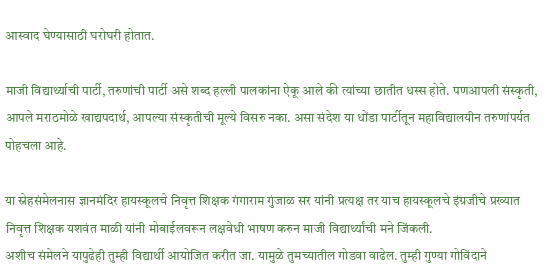आस्वाद घेण्यासाठी घरोघरी होतात.

माजी विद्यार्थ्याची पार्टी, तरुणांची पार्टी असे शब्द हल्ली पालकांना ऐकू आले की त्यांच्या छातीत धस्स होते. पणआपली संस्कृती, आपले मराठमोळे खाद्यपदार्थ, आपल्या संस्कृतीची मूल्ये विसरु नका. असा संदेश या धोंडा पार्टीतून महाविद्यालयीन तरुणांपर्यत पोहचला आहे.

या स्नेहसंमेलनास ज्ञानमंदिर हायस्कूलचे निवृत्त शिक्षक गंगाराम गुंजाळ सर यांनी प्रत्यक्ष तर याच हायस्कूलचे इंग्रजीचे प्रख्यात निवृत्त शिक्षक यशवंत माळी यांनी मोबाईलवरून लक्षवेधी भाषण करुन माजी विद्यार्थ्यांची मने जिंकली.
अशीच संमेलने यापुढेही तुम्ही विद्यार्थी आयोजित करीत जा. यामुळे तुमच्यातील गोडवा वाढेल. तुम्ही गुण्या गोविंदाने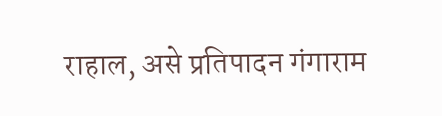राहाल, असे प्रतिपादन गंगाराम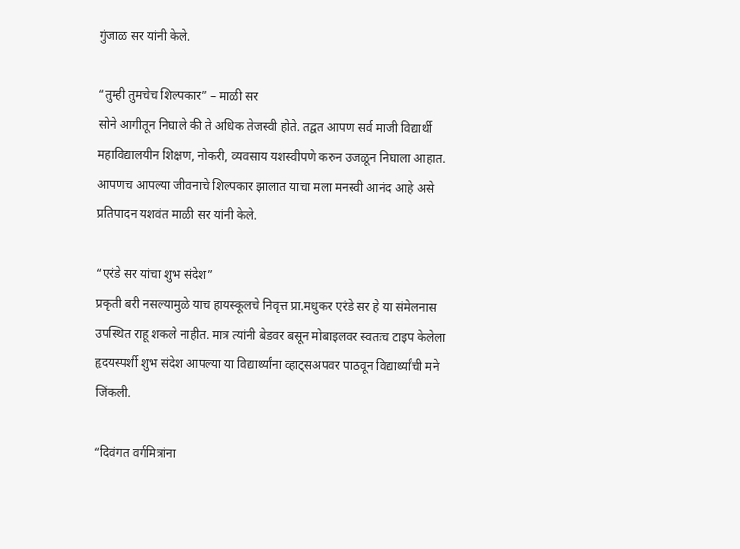गुंजाळ सर यांनी केले.

“तुम्ही तुमचेच शिल्पकार” – माळी सर
सोने आगीतून निघाले की ते अधिक तेजस्वी होते. तद्वत आपण सर्व माजी विद्यार्थी महाविद्यालयीन शिक्षण, नोकरी, व्यवसाय यशस्वीपणे करुन उजळून निघाला आहात. आपणच आपल्या जीवनाचे शिल्पकार झालात याचा मला मनस्वी आनंद आहे असे प्रतिपादन यशवंत माळी सर यांनी केले.

“एरंडे सर यांचा शुभ संदेश”
प्रकृती बरी नसल्यामुळे याच हायस्कूलचे निवृत्त प्रा.मधुकर एरंडे सर हे या संमेलनास उपस्थित राहू शकले नाहीत. मात्र त्यांनी बेडवर बसून मोबाइलवर स्वतःच टाइप केलेला हृदयस्पर्शी शुभ संदेश आपल्या या विद्यार्थ्यांना व्हाट्सअपवर पाठवून विद्यार्थ्यांची मने जिंकली.

“दिवंगत वर्गमित्रांना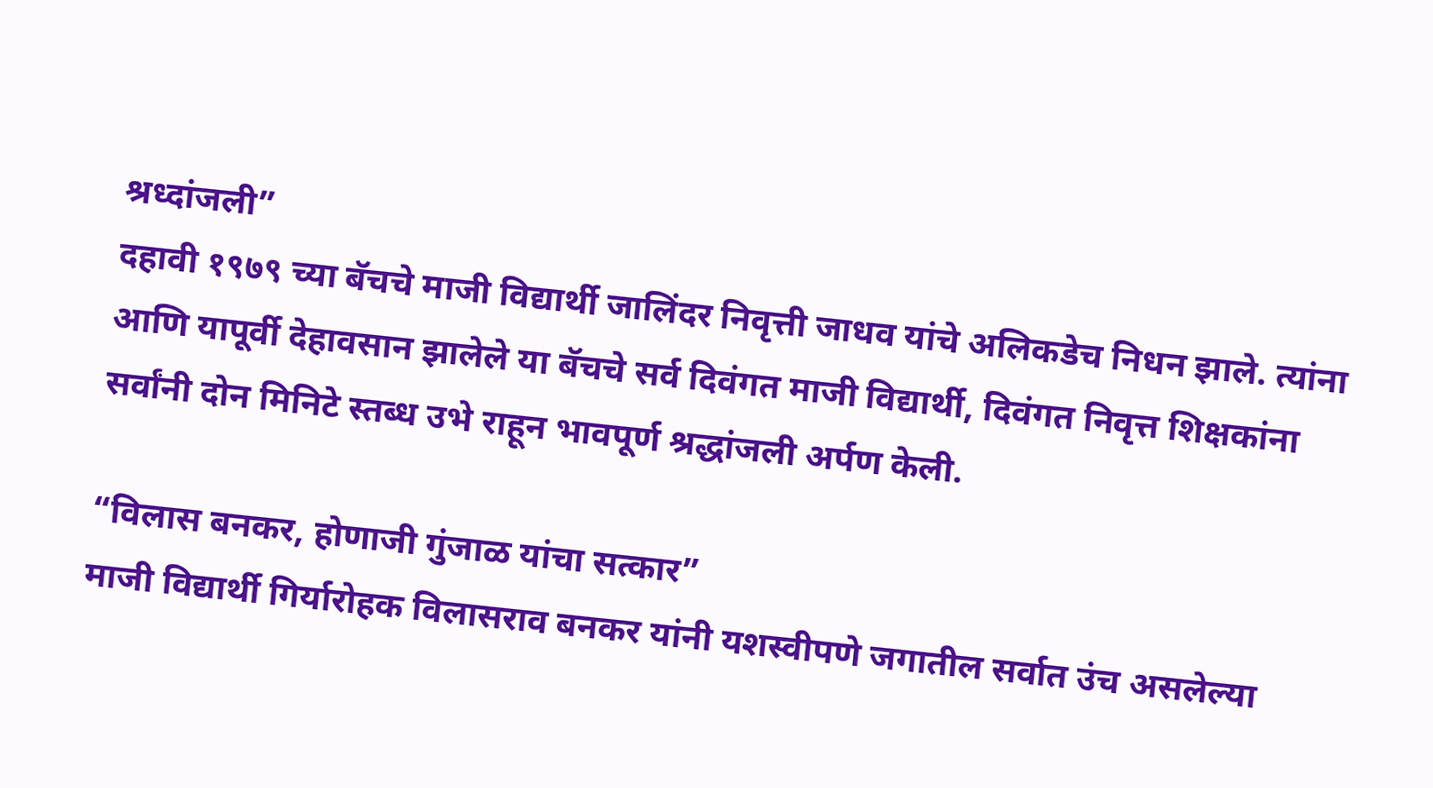श्रध्दांजली”
दहावी १९७९ च्या बॅचचे माजी विद्यार्थी जालिंदर निवृत्ती जाधव यांचे अलिकडेच निधन झाले. त्यांना आणि यापूर्वी देहावसान झालेले या बॅचचे सर्व दिवंगत माजी विद्यार्थी, दिवंगत निवृत्त शिक्षकांना सर्वांनी दोन मिनिटे स्तब्ध उभे राहून भावपूर्ण श्रद्धांजली अर्पण केली.

“विलास बनकर, होणाजी गुंजाळ यांचा सत्कार”
माजी विद्यार्थी गिर्यारोहक विलासराव बनकर यांनी यशस्वीपणे जगातील सर्वात उंच असलेल्या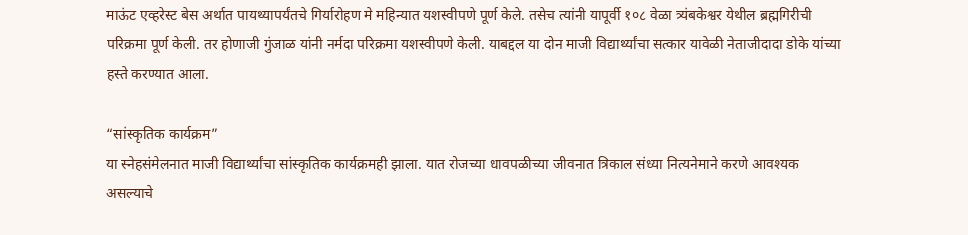माऊंट एव्हरेस्ट बेस अर्थात पायथ्यापर्यंतचे गिर्यारोहण मे महिन्यात यशस्वीपणे पूर्ण केले. तसेच त्यांनी यापूर्वी १०८ वेळा त्र्यंबकेश्वर येथील ब्रह्मगिरीची परिक्रमा पूर्ण केली. तर होणाजी गुंजाळ यांनी नर्मदा परिक्रमा यशस्वीपणे केली. याबद्दल या दोन माजी विद्यार्थ्यांचा सत्कार यावेळी नेताजीदादा डोके यांच्या हस्ते करण्यात आला.

“सांस्कृतिक कार्यक्रम”
या स्नेहसंमेलनात माजी विद्यार्थ्यांचा सांस्कृतिक कार्यक्रमही झाला. यात रोजच्या धावपळीच्या जीवनात त्रिकाल संध्या नित्यनेमाने करणे आवश्यक असल्याचे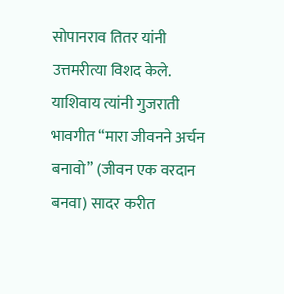सोपानराव तितर यांनी उत्तमरीत्या विशद केले. याशिवाय त्यांनी गुजराती भावगीत “मारा जीवनने अर्चन बनावो” (जीवन एक वरदान बनवा) सादर करीत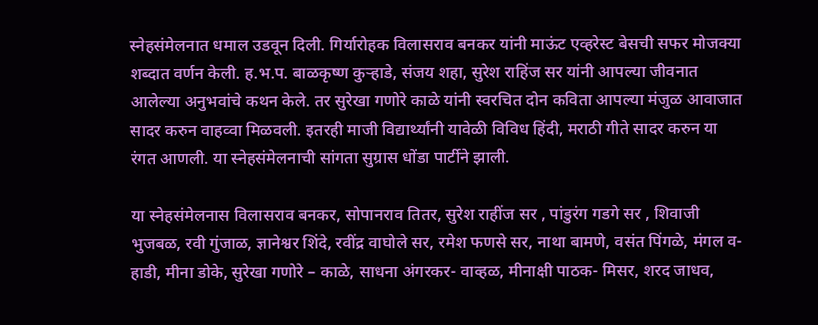स्नेहसंमेलनात धमाल उडवून दिली. गिर्यारोहक विलासराव बनकर यांनी माऊंट एव्हरेस्ट बेसची सफर मोजक्या शब्दात वर्णन केली. ह.भ.प. बाळकृष्ण कुऱ्हाडे, संजय शहा, सुरेश राहिंज सर यांनी आपल्या जीवनात आलेल्या अनुभवांचे कथन केले. तर सुरेखा गणोरे काळे यांनी स्वरचित दोन कविता आपल्या मंजुळ आवाजात सादर करुन वाहव्वा मिळवली. इतरही माजी विद्यार्थ्यांनी यावेळी विविध हिंदी, मराठी गीते सादर करुन या रंगत आणली. या स्नेहसंमेलनाची सांगता सुग्रास धोंडा पार्टीने झाली.

या स्नेहसंमेलनास विलासराव बनकर, सोपानराव तितर, सुरेश राहींज सर , पांडुरंग गडगे सर , शिवाजी भुजबळ, रवी गुंजाळ, ज्ञानेश्वर शिंदे, रवींद्र वाघोले सर, रमेश फणसे सर, नाथा बामणे, वसंत पिंगळे, मंगल व-हाडी, मीना डोके, सुरेखा गणोरे – काळे, साधना अंगरकर- वाव्हळ, मीनाक्षी पाठक- मिसर, शरद जाधव,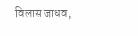विलास जाधव,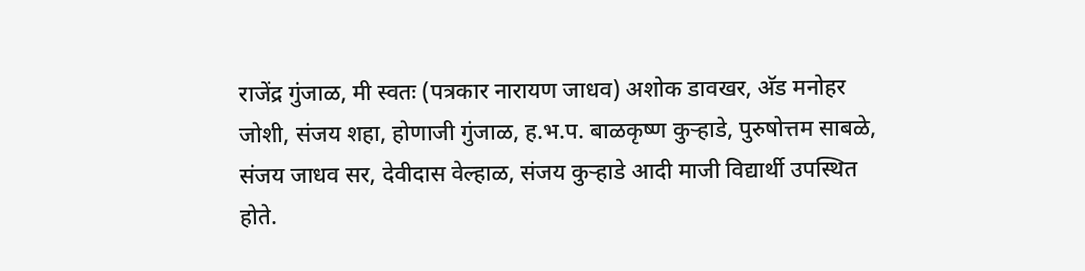राजेंद्र गुंजाळ, मी स्वतः (पत्रकार नारायण जाधव) अशोक डावखर, अ‍ॅड मनोहर जोशी, संजय शहा, होणाजी गुंजाळ, ह.भ.प. बाळकृष्ण कुऱ्हाडे, पुरुषोत्तम साबळे, संजय जाधव सर, देवीदास वेल्हाळ, संजय कुऱ्हाडे आदी माजी विद्यार्थी उपस्थित होते.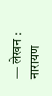— लेखन : नारायण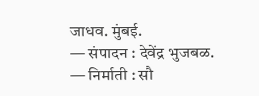जाधव. मुंबई.
— संपादन : देवेंद्र भुजबळ.
— निर्माती : सौ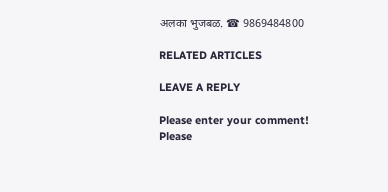अलका भुजबळ. ☎ 9869484800

RELATED ARTICLES

LEAVE A REPLY

Please enter your comment!
Please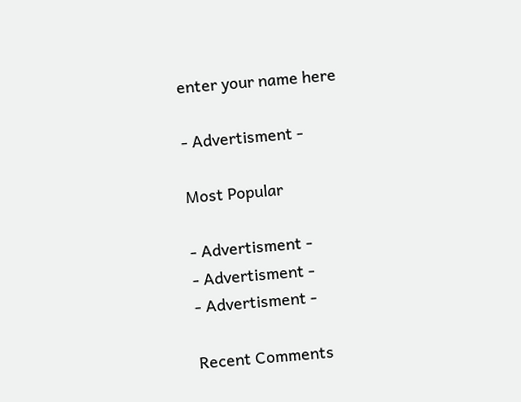enter your name here

- Advertisment -

Most Popular

- Advertisment -
- Advertisment -
- Advertisment -

Recent Comments